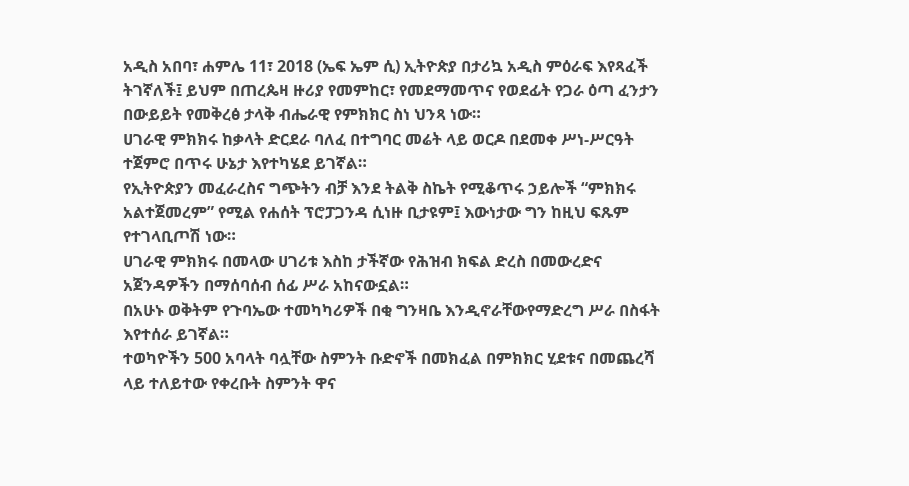አዲስ አበባ፣ ሐምሌ 11፣ 2018 (ኤፍ ኤም ሲ) ኢትዮጵያ በታሪኳ አዲስ ምዕራፍ እየጻፈች ትገኛለች፤ ይህም በጠረጴዛ ዙሪያ የመምከር፣ የመደማመጥና የወደፊት የጋራ ዕጣ ፈንታን በውይይት የመቅረፅ ታላቅ ብሔራዊ የምክክር ስነ ህንጻ ነው።
ሀገራዊ ምክክሩ ከቃላት ድርደራ ባለፈ በተግባር መሬት ላይ ወርዶ በደመቀ ሥነ-ሥርዓት ተጀምሮ በጥሩ ሁኔታ እየተካሄደ ይገኛል።
የኢትዮጵያን መፈራረስና ግጭትን ብቻ እንደ ትልቅ ስኬት የሚቆጥሩ ኃይሎች “ምክክሩ አልተጀመረም” የሚል የሐሰት ፕሮፓጋንዳ ሲነዙ ቢታዩም፤ እውነታው ግን ከዚህ ፍጹም የተገላቢጦሽ ነው።
ሀገራዊ ምክክሩ በመላው ሀገሪቱ እስከ ታችኛው የሕዝብ ክፍል ድረስ በመውረድና አጀንዳዎችን በማሰባሰብ ሰፊ ሥራ አከናውኗል።
በአሁኑ ወቅትም የጉባኤው ተመካካሪዎች በቂ ግንዛቤ እንዲኖራቸውየማድረግ ሥራ በስፋት እየተሰራ ይገኛል።
ተወካዮችን 500 አባላት ባሏቸው ስምንት ቡድኖች በመክፈል በምክክር ሂደቱና በመጨረሻ ላይ ተለይተው የቀረቡት ስምንት ዋና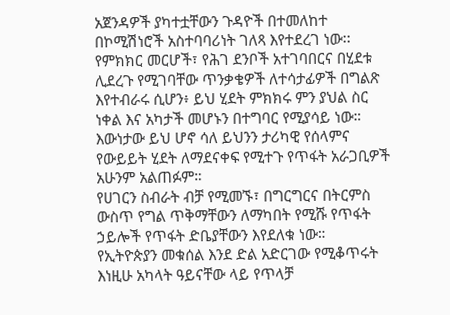አጀንዳዎች ያካተቷቸውን ጉዳዮች በተመለከተ በኮሚሽነሮች አስተባባሪነት ገለጻ እየተደረገ ነው፡፡
የምክክር መርሆች፣ የሕገ ደንቦች አተገባበርና በሂደቱ ሊደረጉ የሚገባቸው ጥንቃቄዎች ለተሳታፊዎች በግልጽ እየተብራሩ ሲሆን፥ ይህ ሂደት ምክክሩ ምን ያህል ስር ነቀል እና አካታች መሆኑን በተግባር የሚያሳይ ነው።
እውነታው ይህ ሆኖ ሳለ ይህንን ታሪካዊ የሰላምና የውይይት ሂደት ለማደናቀፍ የሚተጉ የጥፋት አራጋቢዎች አሁንም አልጠፉም።
የሀገርን ስብራት ብቻ የሚመኙ፣ በግርግርና በትርምስ ውስጥ የግል ጥቅማቸውን ለማካበት የሚሹ የጥፋት ኃይሎች የጥፋት ድቤያቸውን እየደለቁ ነው።
የኢትዮጵያን መቁሰል እንደ ድል አድርገው የሚቆጥሩት እነዚሁ አካላት ዓይናቸው ላይ የጥላቻ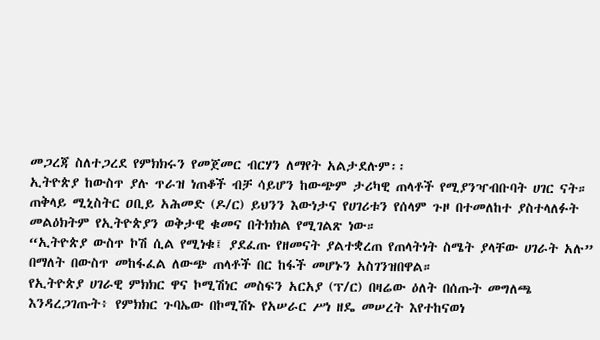መጋረጃ ስለተጋረደ የምክክሩን የመጀመር ብርሃን ለማየት አልታደሉም፡፡
ኢትዮጵያ ከውስጥ ያሉ ጥራዝ ነጠቆች ብቻ ሳይሆን ከውጭም ታሪካዊ ጠላቶች የሚያንዣብቡባት ሀገር ናት።
ጠቅላይ ሚኒስትር ዐቢይ አሕመድ (ዶ/ር) ይህንን እውነታና የሀገሪቱን የሰላም ጉዞ በተመለከተ ያስተላለፉት መልዕክትም የኢትዮጵያን ወቅታዊ ቁመና በትክክል የሚገልጽ ነው።
“ኢትዮጵያ ውስጥ ኮሽ ሲል የሚነቁ፤ ያደፈጡ የዘመናት ያልተቋረጠ የጠላትነት ስሜት ያላቸው ሀገራት አሉ” በማለት በውስጥ መከፋፈል ለውጭ ጠላቶች በር ከፋች መሆኑን አስገንዝበዋል።
የኢትዮጵያ ሀገራዊ ምክክር ዋና ኮሚሽነር መስፍን አርአያ (ፕ/ር) በዛሬው ዕለት በሰጡት መግለጫ እንዳረጋገጡት፥ የምክክር ጉባኤው በኮሚሽኑ የአሠራር ሥነ ዘዴ መሠረት እየተከናወነ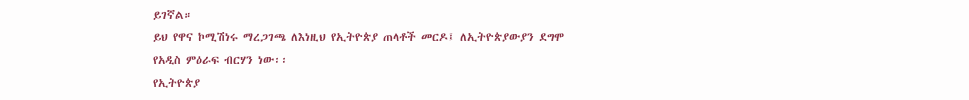ይገኛል።
ይህ የዋና ኮሚሽነሩ ማረጋገጫ ለእነዚህ የኢትዮጵያ ጠላቶች መርዶ፤ ለኢትዮጵያውያን ደግሞ የአዲስ ምዕራፍ ብርሃን ነው፡፡
የኢትዮጵያ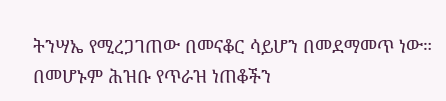ትንሣኤ የሚረጋገጠው በመናቆር ሳይሆን በመደማመጥ ነው።
በመሆኑም ሕዝቡ የጥራዝ ነጠቆችን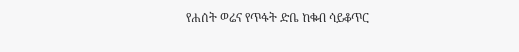የሐሰት ወሬና የጥፋት ድቤ ከቁብ ሳይቆጥር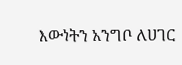እውነትን አንግቦ ለሀገር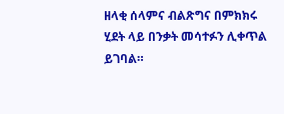ዘላቂ ሰላምና ብልጽግና በምክክሩ ሂደት ላይ በንቃት መሳተፉን ሊቀጥል ይገባል።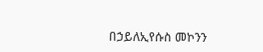በኃይለኢየሱስ መኮንን